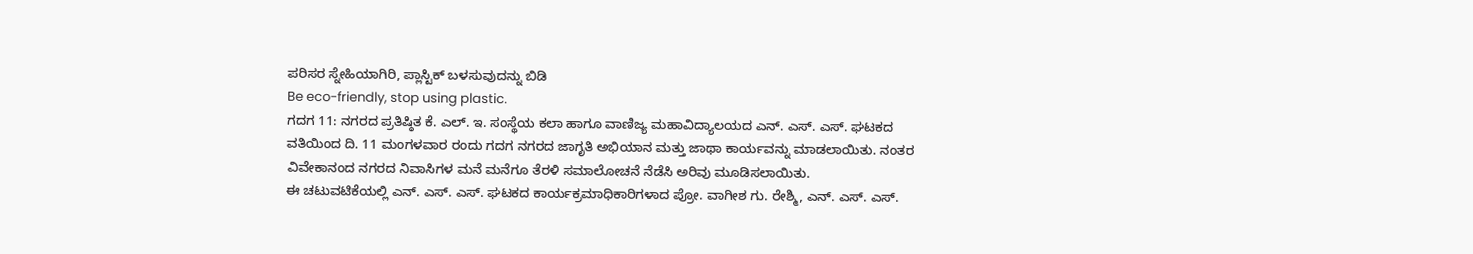ಪರಿಸರ ಸ್ನೇಹಿಯಾಗಿರಿ, ಪ್ಲಾಸ್ಟಿಕ್ ಬಳಸುವುದನ್ನು ಬಿಡಿ
Be eco-friendly, stop using plastic.
ಗದಗ 11: ನಗರದ ಪ್ರತಿಷ್ಠಿತ ಕೆ. ಎಲ್. ಇ. ಸಂಸ್ಥೆಯ ಕಲಾ ಹಾಗೂ ವಾಣಿಜ್ಯ ಮಹಾವಿದ್ಯಾಲಯದ ಎನ್. ಎಸ್. ಎಸ್. ಘಟಕದ ವತಿಯಿಂದ ದಿ. 11 ಮಂಗಳವಾರ ರಂದು ಗದಗ ನಗರದ ಜಾಗೃತಿ ಅಭಿಯಾನ ಮತ್ತು ಜಾಥಾ ಕಾರ್ಯವನ್ನು ಮಾಡಲಾಯಿತು. ನಂತರ ವಿವೇಕಾನಂದ ನಗರದ ನಿವಾಸಿಗಳ ಮನೆ ಮನೆಗೂ ತೆರಳಿ ಸಮಾಲೋಚನೆ ನೆಡೆಸಿ ಅರಿವು ಮೂಡಿಸಲಾಯಿತು.
ಈ ಚಟುವಟಿಕೆಯಲ್ಲಿ ಎನ್. ಎಸ್. ಎಸ್. ಘಟಕದ ಕಾರ್ಯಕ್ರಮಾಧಿಕಾರಿಗಳಾದ ಪ್ರೋ. ವಾಗೀಶ ಗು. ರೇಶ್ಮಿ, ಎನ್. ಎಸ್. ಎಸ್.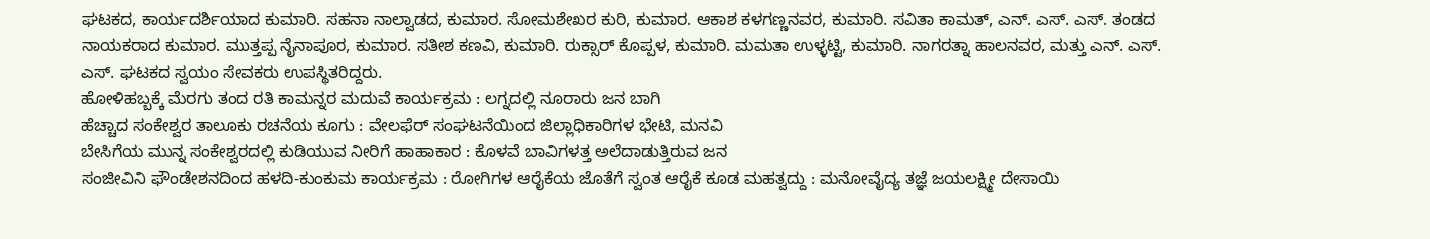ಘಟಕದ, ಕಾರ್ಯದರ್ಶಿಯಾದ ಕುಮಾರಿ. ಸಹನಾ ನಾಲ್ವಾಡದ, ಕುಮಾರ. ಸೋಮಶೇಖರ ಕುರಿ, ಕುಮಾರ. ಆಕಾಶ ಕಳಗಣ್ಣನವರ, ಕುಮಾರಿ. ಸವಿತಾ ಕಾಮತ್, ಎನ್. ಎಸ್. ಎಸ್. ತಂಡದ ನಾಯಕರಾದ ಕುಮಾರ. ಮುತ್ತಪ್ಪ ನೈನಾಪೂರ, ಕುಮಾರ. ಸತೀಶ ಕಣವಿ, ಕುಮಾರಿ. ರುಕ್ಸಾರ್ ಕೊಪ್ಪಳ, ಕುಮಾರಿ. ಮಮತಾ ಉಳ್ಳಟ್ಟಿ, ಕುಮಾರಿ. ನಾಗರತ್ನಾ ಹಾಲನವರ, ಮತ್ತು ಎನ್. ಎಸ್. ಎಸ್. ಘಟಕದ ಸ್ವಯಂ ಸೇವಕರು ಉಪಸ್ಥಿತರಿದ್ದರು.
ಹೋಳಿಹಬ್ಬಕ್ಕೆ ಮೆರಗು ತಂದ ರತಿ ಕಾಮನ್ನರ ಮದುವೆ ಕಾರ್ಯಕ್ರಮ : ಲಗ್ನದಲ್ಲಿ ನೂರಾರು ಜನ ಬಾಗಿ
ಹೆಚ್ಚಾದ ಸಂಕೇಶ್ವರ ತಾಲೂಕು ರಚನೆಯ ಕೂಗು : ವೇಲಫೆರ್ ಸಂಘಟನೆಯಿಂದ ಜಿಲ್ಲಾಧಿಕಾರಿಗಳ ಭೇಟಿ, ಮನವಿ
ಬೇಸಿಗೆಯ ಮುನ್ನ ಸಂಕೇಶ್ವರದಲ್ಲಿ ಕುಡಿಯುವ ನೀರಿಗೆ ಹಾಹಾಕಾರ : ಕೊಳವೆ ಬಾವಿಗಳತ್ತ ಅಲೆದಾಡುತ್ತಿರುವ ಜನ
ಸಂಜೀವಿನಿ ಫೌಂಡೇಶನದಿಂದ ಹಳದಿ-ಕುಂಕುಮ ಕಾರ್ಯಕ್ರಮ : ರೋಗಿಗಳ ಆರೈಕೆಯ ಜೊತೆಗೆ ಸ್ವಂತ ಆರೈಕೆ ಕೂಡ ಮಹತ್ವದ್ದು : ಮನೋವೈದ್ಯ ತಜ್ಞೆ ಜಯಲಕ್ಷ್ಮೀ ದೇಸಾಯಿ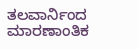ತಲವಾರ್ನಿಂದ ಮಾರಣಾಂತಿಕ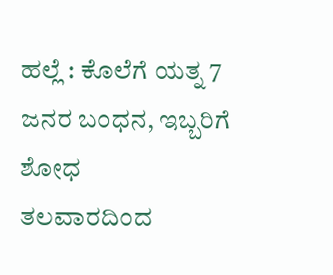ಹಲ್ಲೆ : ಕೊಲೆಗೆ ಯತ್ನ 7 ಜನರ ಬಂಧನ, ಇಬ್ಬರಿಗೆ ಶೋಧ
ತಲವಾರದಿಂದ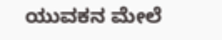ಯುವಕನ ಮೇಲೆ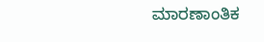ಮಾರಣಾಂತಿಕ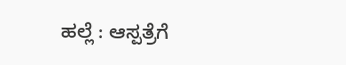ಹಲ್ಲೆ : ಆಸ್ಪತ್ರೆಗೆ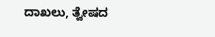ದಾಖಲು, ತ್ವೇಷದ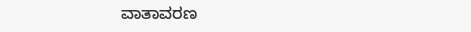ವಾತಾವರಣ